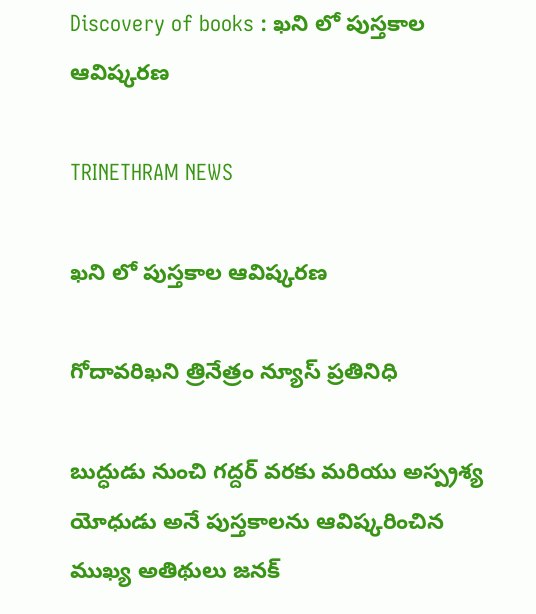Discovery of books : ఖని లో పుస్తకాల ఆవిష్కరణ

TRINETHRAM NEWS

ఖని లో పుస్తకాల ఆవిష్కరణ

గోదావరిఖని త్రినేత్రం న్యూస్ ప్రతినిధి

బుద్ధుడు నుంచి గద్దర్ వరకు మరియు అస్ప్రశ్య యోధుడు అనే పుస్తకాలను ఆవిష్కరించిన ముఖ్య అతిథులు జనక్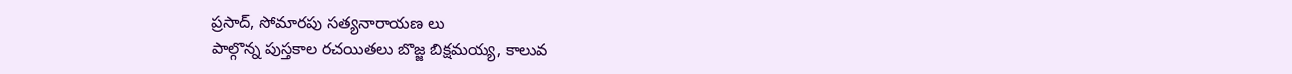ప్రసాద్, సోమారపు సత్యనారాయణ లు
పాల్గొన్న పుస్తకాల రచయితలు బొజ్జ బిక్షమయ్య, కాలువ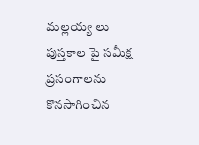మల్లయ్య లు పుస్తకాల పై సమీక్ష ప్రసంగాలను కొనసాగించిన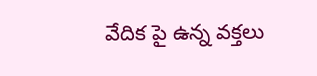వేదిక పై ఉన్న వక్తలు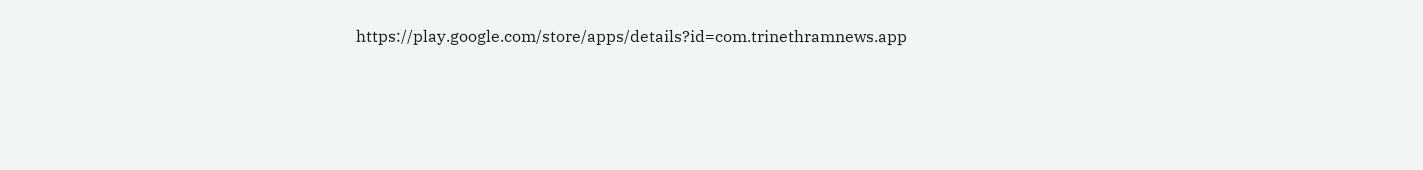https://play.google.com/store/apps/details?id=com.trinethramnews.app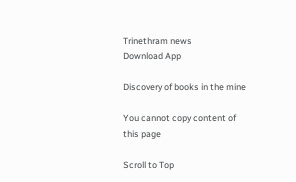Trinethram news
Download App

Discovery of books in the mine

You cannot copy content of this page

Scroll to Top